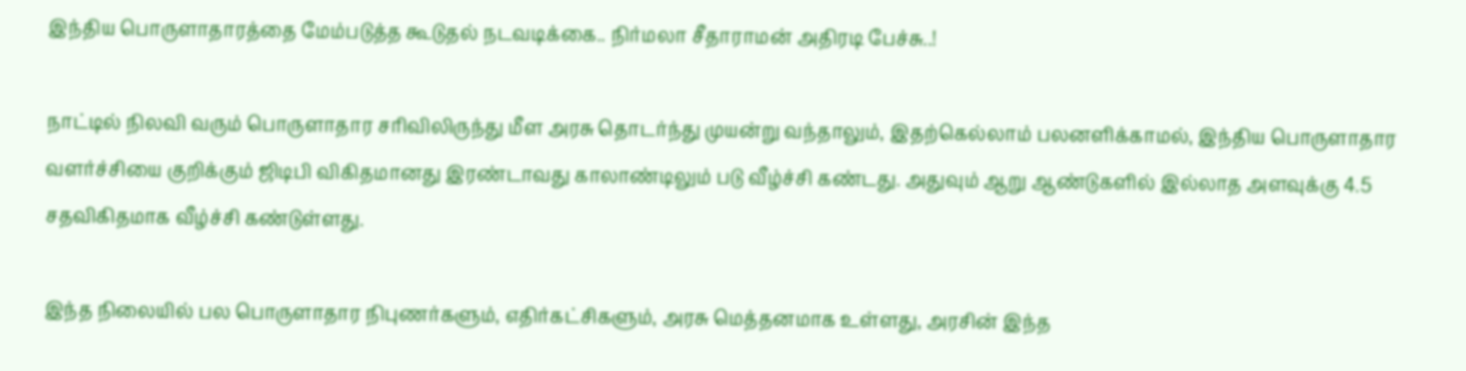இந்திய பொருளாதாரத்தை மேம்படுத்த கூடுதல் நடவடிக்கை.. நிர்மலா சீதாராமன் அதிரடி பேச்சு..!

நாட்டில் நிலவி வரும் பொருளாதார சரிவிலிருந்து மீள அரசு தொடர்ந்து முயன்று வந்தாலும், இதற்கெல்லாம் பலனளிக்காமல், இந்திய பொருளாதார வளர்ச்சியை குறிக்கும் ஜிடிபி விகிதமானது இரண்டாவது காலாண்டிலும் படு வீழ்ச்சி கண்டது. அதுவும் ஆறு ஆண்டுகளில் இல்லாத அளவுக்கு 4.5 சதவிகிதமாக வீழ்ச்சி கண்டுள்ளது.

இந்த நிலையில் பல பொருளாதார நிபுணர்களும், எதிர்கட்சிகளும், அரசு மெத்தனமாக உள்ளது, அரசின் இந்த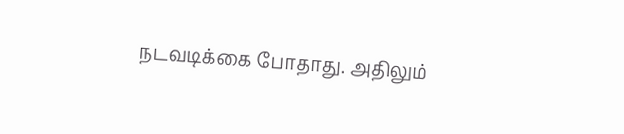நடவடிக்கை போதாது. அதிலும்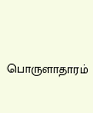பொருளாதாரம்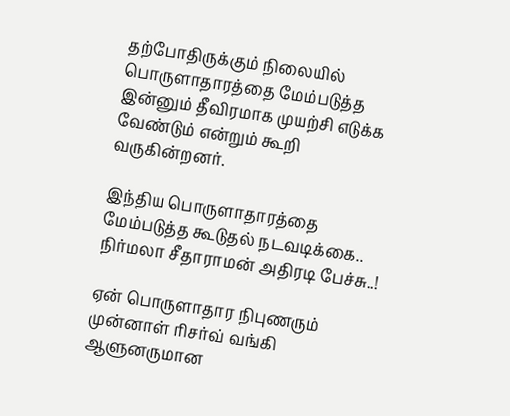தற்போதிருக்கும் நிலையில் பொருளாதாரத்தை மேம்படுத்த இன்னும் தீவிரமாக முயற்சி எடுக்க வேண்டும் என்றும் கூறி வருகின்றனர்.

இந்திய பொருளாதாரத்தை மேம்படுத்த கூடுதல் நடவடிக்கை.. நிர்மலா சீதாராமன் அதிரடி பேச்சு..!

ஏன் பொருளாதார நிபுணரும் முன்னாள் ரிசர்வ் வங்கி ஆளுனருமான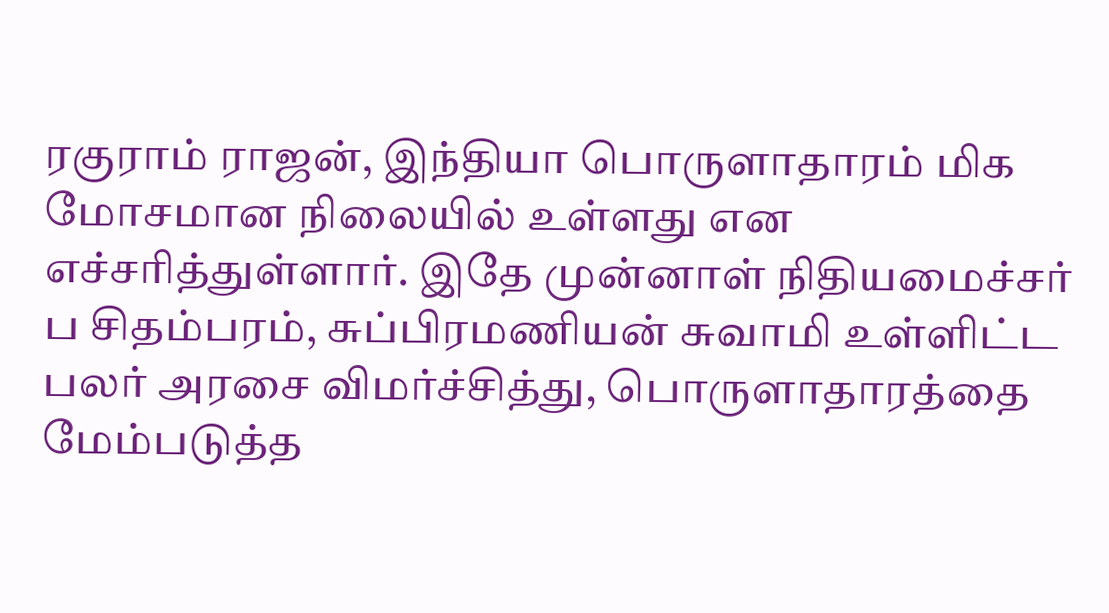ரகுராம் ராஜன், இந்தியா பொருளாதாரம் மிக மோசமான நிலையில் உள்ளது என எச்சரித்துள்ளார். இதே முன்னாள் நிதியமைச்சர் ப சிதம்பரம், சுப்பிரமணியன் சுவாமி உள்ளிட்ட பலர் அரசை விமர்ச்சித்து, பொருளாதாரத்தை மேம்படுத்த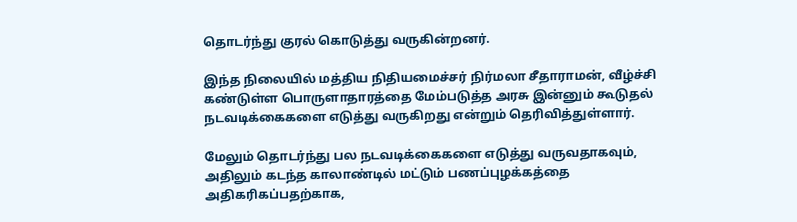தொடர்ந்து குரல் கொடுத்து வருகின்றனர்.

இந்த நிலையில் மத்திய நிதியமைச்சர் நிர்மலா சீதாராமன், வீழ்ச்சி கண்டுள்ள பொருளாதாரத்தை மேம்படுத்த அரசு இன்னும் கூடுதல் நடவடிக்கைகளை எடுத்து வருகிறது என்றும் தெரிவித்துள்ளார்.

மேலும் தொடர்ந்து பல நடவடிக்கைகளை எடுத்து வருவதாகவும், அதிலும் கடந்த காலாண்டில் மட்டும் பணப்புழக்கத்தை அதிகரிகப்பதற்காக,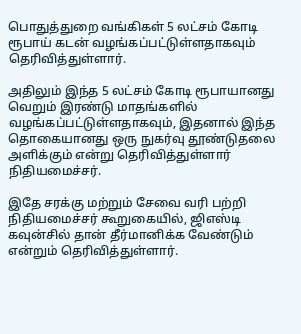பொதுத்துறை வங்கிகள் 5 லட்சம் கோடி ரூபாய் கடன் வழங்கப்பட்டுள்ளதாகவும் தெரிவித்துள்ளார்.

அதிலும் இந்த 5 லட்சம் கோடி ரூபாயானது வெறும் இரண்டு மாதங்களில் வழங்கப்பட்டுள்ளதாகவும், இதனால் இந்த தொகையானது ஒரு நுகர்வு தூண்டுதலை அளிக்கும் என்று தெரிவித்துள்ளார் நிதியமைச்சர்.

இதே சரக்கு மற்றும் சேவை வரி பற்றி நிதியமைச்சர் கூறுகையில், ஜிஎஸ்டி கவுன்சில் தான் தீர்மானிக்க வேண்டும் என்றும் தெரிவித்துள்ளார்.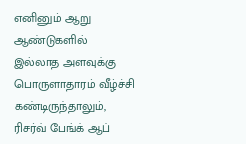எனினும் ஆறு ஆண்டுகளில் இல்லாத அளவுக்கு பொருளாதாரம் வீழ்ச்சி கண்டிருந்தாலும், ரிசர்வ் பேங்க் ஆப்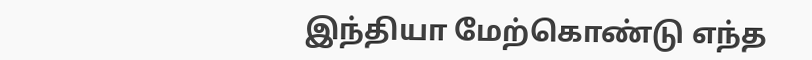இந்தியா மேற்கொண்டு எந்த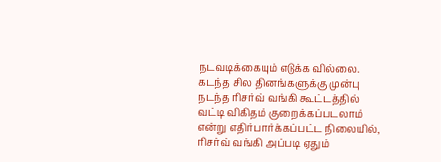நடவடிக்கையும் எடுக்க வில்லை. கடந்த சில தினங்களுக்கு முன்பு நடந்த ரிசர்வ் வங்கி கூட்டத்தில் வட்டி விகிதம் குறைக்கப்படலாம் என்று எதிர்பார்க்கப்பட்ட நிலையில், ரிசர்வ் வங்கி அப்படி ஏதும்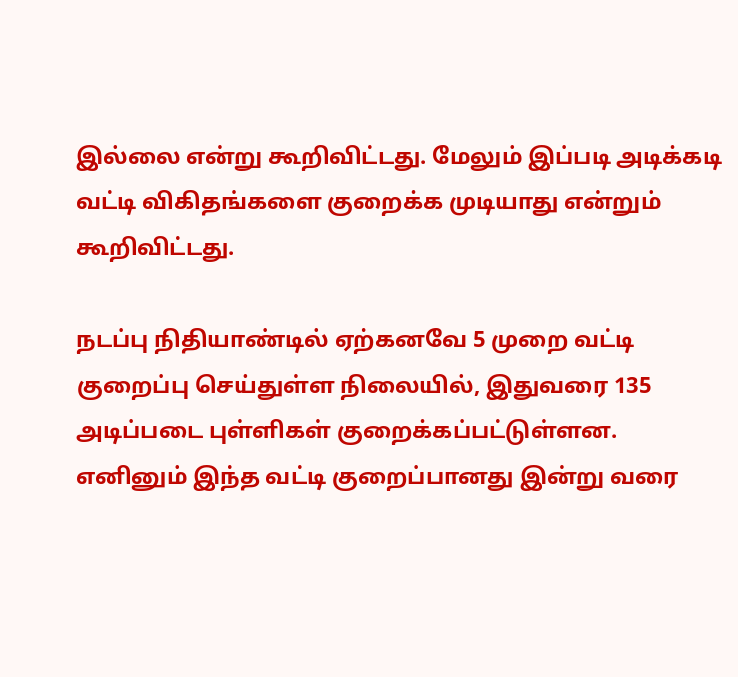இல்லை என்று கூறிவிட்டது. மேலும் இப்படி அடிக்கடி வட்டி விகிதங்களை குறைக்க முடியாது என்றும் கூறிவிட்டது.

நடப்பு நிதியாண்டில் ஏற்கனவே 5 முறை வட்டி குறைப்பு செய்துள்ள நிலையில், இதுவரை 135 அடிப்படை புள்ளிகள் குறைக்கப்பட்டுள்ளன. எனினும் இந்த வட்டி குறைப்பானது இன்று வரை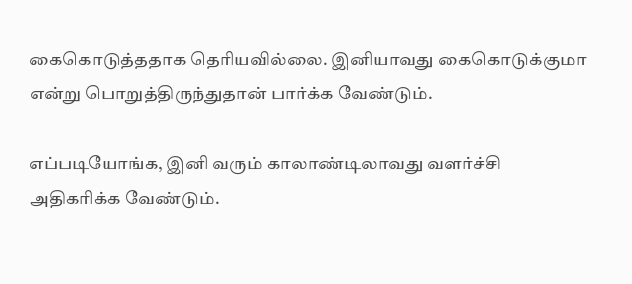கைகொடுத்ததாக தெரியவில்லை. இனியாவது கைகொடுக்குமா என்று பொறுத்திருந்துதான் பார்க்க வேண்டும்.

எப்படியோங்க, இனி வரும் காலாண்டிலாவது வளர்ச்சி அதிகரிக்க வேண்டும்.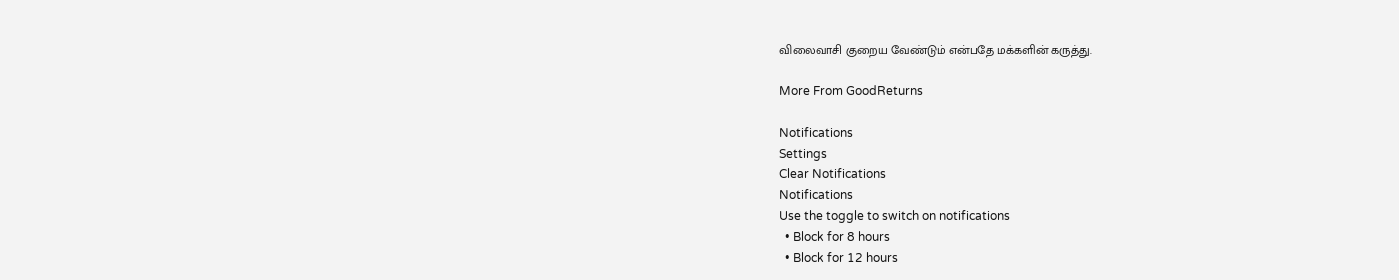விலைவாசி குறைய வேண்டும் என்பதே மக்களின் கருத்து.

More From GoodReturns

Notifications
Settings
Clear Notifications
Notifications
Use the toggle to switch on notifications
  • Block for 8 hours
  • Block for 12 hours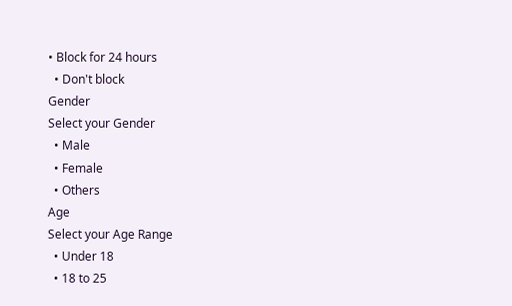• Block for 24 hours
  • Don't block
Gender
Select your Gender
  • Male
  • Female
  • Others
Age
Select your Age Range
  • Under 18
  • 18 to 25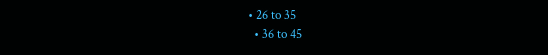• 26 to 35
  • 36 to 45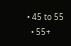• 45 to 55
  • 55+